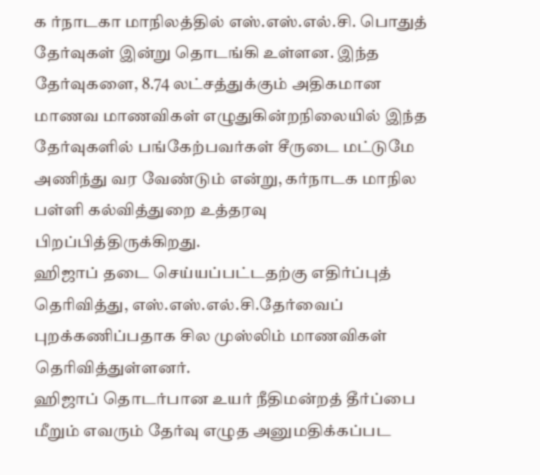க ர்நாடகா மாநிலத்தில் எஸ்.எஸ்.எல்.சி. பொதுத் தேர்வுகள் இன்று தொடங்கி உள்ளன. இந்த தேர்வுகளை, 8.74 லட்சத்துக்கும் அதிகமான மாணவ மாணவிகள் எழுதுகின்றநிலையில் இந்த தேர்வுகளில் பங்கேற்பவர்கள் சீருடை மட்டுமே அணிந்து வர வேண்டும் என்று, கர்நாடக மாநில பள்ளி கல்வித்துறை உத்தரவு பிறப்பித்திருக்கிறது.
ஹிஜாப் தடை செய்யப்பட்டதற்கு எதிர்ப்புத் தெரிவித்து, எஸ்.எஸ்.எல்.சி.தேர்வைப் புறக்கணிப்பதாக சில முஸ்லிம் மாணவிகள் தெரிவித்துள்ளனர்.
ஹிஜாப் தொடர்பான உயர் நீதிமன்றத் தீர்ப்பை மீறும் எவரும் தேர்வு எழுத அனுமதிக்கப்பட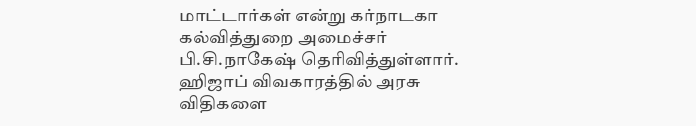மாட்டார்கள் என்று கர்நாடகா கல்வித்துறை அமைச்சர் பி.சி.நாகேஷ் தெரிவித்துள்ளார்.
ஹிஜாப் விவகாரத்தில் அரசு விதிகளை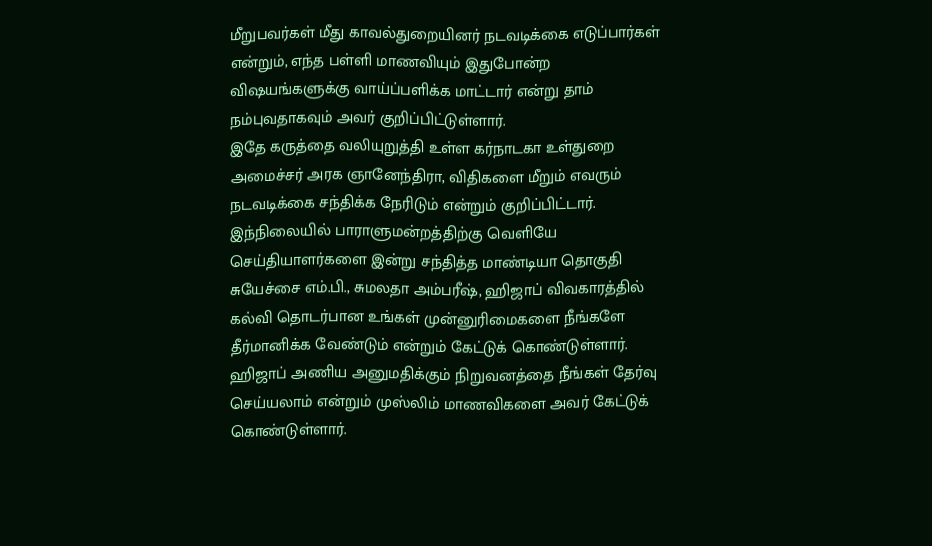மீறுபவர்கள் மீது காவல்துறையினர் நடவடிக்கை எடுப்பார்கள் என்றும், எந்த பள்ளி மாணவியும் இதுபோன்ற விஷயங்களுக்கு வாய்ப்பளிக்க மாட்டார் என்று தாம் நம்புவதாகவும் அவர் குறிப்பிட்டுள்ளார்.
இதே கருத்தை வலியுறுத்தி உள்ள கர்நாடகா உள்துறை அமைச்சர் அரக ஞானேந்திரா, விதிகளை மீறும் எவரும் நடவடிக்கை சந்திக்க நேரிடும் என்றும் குறிப்பிட்டார்.
இந்நிலையில் பாராளுமன்றத்திற்கு வெளியே செய்தியாளர்களை இன்று சந்தித்த மாண்டியா தொகுதி சுயேச்சை எம்.பி., சுமலதா அம்பரீஷ், ஹிஜாப் விவகாரத்தில் கல்வி தொடர்பான உங்கள் முன்னுரிமைகளை நீங்களே தீர்மானிக்க வேண்டும் என்றும் கேட்டுக் கொண்டுள்ளார்.
ஹிஜாப் அணிய அனுமதிக்கும் நிறுவனத்தை நீங்கள் தேர்வு செய்யலாம் என்றும் முஸ்லிம் மாணவிகளை அவர் கேட்டுக் கொண்டுள்ளார்.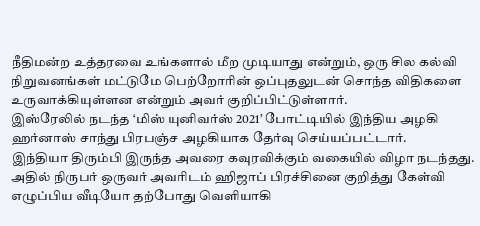நீதிமன்ற உத்தரவை உங்களால் மீற முடியாது என்றும், ஒரு சில கல்வி நிறுவனங்கள் மட்டுமே பெற்றோரின் ஒப்புதலுடன் சொந்த விதிகளை உருவாக்கியுள்ளன என்றும் அவர் குறிப்பிட்டுள்ளார்.
இஸ்ரேலில் நடந்த ‘மிஸ் யுனிவர்ஸ் 2021’ போட்டியில் இந்திய அழகி ஹர்னாஸ் சாந்து பிரபஞ்ச அழகியாக தேர்வு செய்யப்பட்டார்.
இந்தியா திரும்பி இருந்த அவரை கவுரவிக்கும் வகையில் விழா நடந்தது. அதில் நிருபர் ஒருவர் அவரிடம் ஹிஜாப் பிரச்சினை குறித்து கேள்வி எழுப்பிய வீடியோ தற்போது வெளியாகி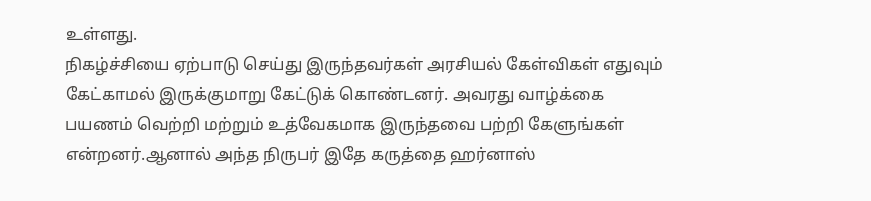உள்ளது.
நிகழ்ச்சியை ஏற்பாடு செய்து இருந்தவர்கள் அரசியல் கேள்விகள் எதுவும் கேட்காமல் இருக்குமாறு கேட்டுக் கொண்டனர். அவரது வாழ்க்கை பயணம் வெற்றி மற்றும் உத்வேகமாக இருந்தவை பற்றி கேளுங்கள் என்றனர்.ஆனால் அந்த நிருபர் இதே கருத்தை ஹர்னாஸ்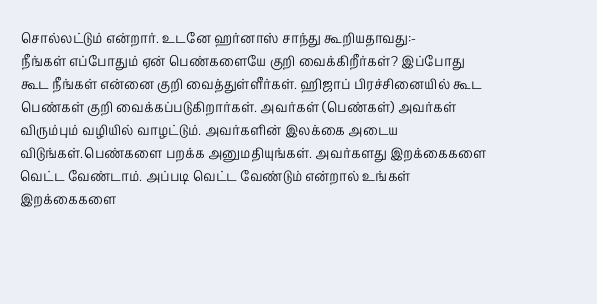சொல்லட்டும் என்றார். உடனே ஹர்னாஸ் சாந்து கூறியதாவது:-
நீங்கள் எப்போதும் ஏன் பெண்களையே குறி வைக்கிறீர்கள்? இப்போது கூட நீங்கள் என்னை குறி வைத்துள்ளீர்கள். ஹிஜாப் பிரச்சினையில் கூட பெண்கள் குறி வைக்கப்படுகிறார்கள். அவர்கள் (பெண்கள்) அவர்கள் விரும்பும் வழியில் வாழட்டும். அவர்களின் இலக்கை அடைய விடுங்கள்.பெண்களை பறக்க அனுமதியுங்கள். அவர்களது இறக்கைகளை வெட்ட வேண்டாம். அப்படி வெட்ட வேண்டும் என்றால் உங்கள் இறக்கைகளை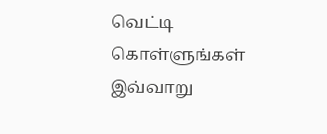வெட்டி கொள்ளுங்கள் இவ்வாறு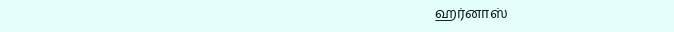ஹர்னாஸ்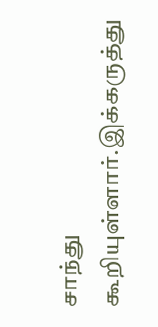சாந்து கூறியுள்ளார்.இக்கருத்து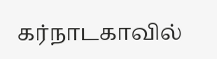கர்நாடகாவில்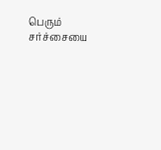பெரும் சர்ச்சையை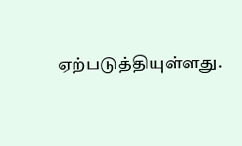ஏற்படுத்தியுள்ளது.